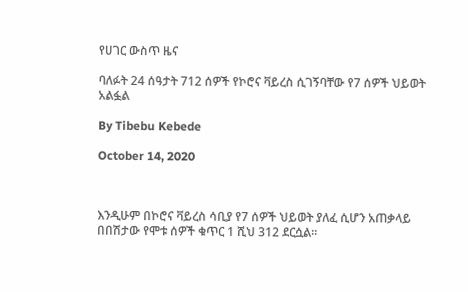የሀገር ውስጥ ዜና

ባለፉት 24 ሰዓታት 712 ሰዎች የኮሮና ቫይረስ ሲገኝባቸው የ7 ሰዎች ህይወት አልፏል

By Tibebu Kebede

October 14, 2020



እንዲሁም በኮሮና ቫይረስ ሳቢያ የ7 ሰዎች ህይወት ያለፈ ሲሆን አጠቃላይ በበሽታው የሞቱ ሰዎች ቁጥር 1 ሺህ 312 ደርሷል።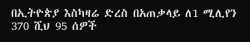በኢትዮጵያ እስካዛሬ ድረስ በአጠቃላይ ለ1 ሚሊየን 370 ሺህ 95 ሰዎች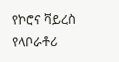የኮሮና ቫይረስ የላቦራቶሪ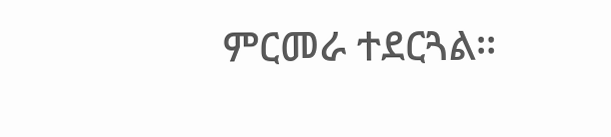ምርመራ ተደርጓል።